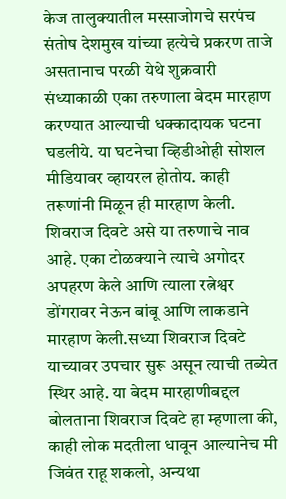केज तालुक्यातील मस्साजोगचे सरपंच संतोष देशमुख यांच्या हत्येचे प्रकरण ताजे असतानाच परळी येथे शुक्रवारी संध्याकाळी एका तरुणाला बेदम मारहाण करण्यात आल्याची धक्कादायक घटना घडलीये. या घटनेचा व्हिडीओही सोशल मीडियावर व्हायरल होतोय. काही तरूणांनी मिळून ही मारहाण केली. शिवराज दिवटे असे या तरुणाचे नाव आहे. एका टोळक्याने त्याचे अगोदर अपहरण केले आणि त्याला रत्नेश्वर डोंगरावर नेऊन बांबू आणि लाकडाने मारहाण केली.सध्या शिवराज दिवटे याच्यावर उपचार सुरू असून त्याची तब्येत स्थिर आहे. या बेदम मारहाणीबद्दल बोलताना शिवराज दिवटे हा म्हणाला की, काही लोक मदतीला धावून आल्यानेच मी जिवंत राहू शकलो, अन्यथा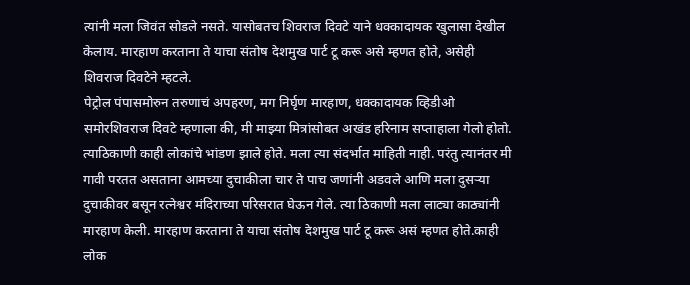त्यांनी मला जिवंत सोडले नसते. यासोबतच शिवराज दिवटे याने धक्कादायक खुलासा देखील केलाय. मारहाण करताना ते याचा संतोष देशमुख पार्ट टू करू असे म्हणत होते, असेही शिवराज दिवटेने म्हटले.
पेट्रोल पंपासमोरुन तरुणाचं अपहरण, मग निर्घृण मारहाण, धक्कादायक व्हिडीओ समोरशिवराज दिवटे म्हणाला की, मी माझ्या मित्रांसोबत अखंड हरिनाम सप्ताहाला गेलो होतो. त्याठिकाणी काही लोकांचे भांडण झाले होते. मला त्या संदर्भात माहिती नाही. परंतु त्यानंतर मी गावी परतत असताना आमच्या दुचाकीला चार ते पाच जणांनी अडवले आणि मला दुसऱ्या दुचाकीवर बसून रत्नेश्वर मंदिराच्या परिसरात घेऊन गेले. त्या ठिकाणी मला लाट्या काठ्यांनी मारहाण केली. मारहाण करताना ते याचा संतोष देशमुख पार्ट टू करू असं म्हणत होते.काही लोक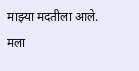माझ्या मदतीला आले. मला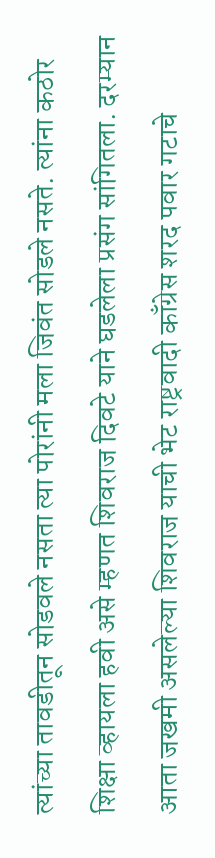त्यांच्या तावडीतून सोडवले नसता त्या पोरांनी मला जिवंत सोडले नसते. त्यांना कठोर शिक्षा व्हायला हवी असे म्हणत शिवराज दिवटे याने घडलेला प्रसंग सांगितला. दरम्यान आता जखमी असलेल्या शिवराज याची भेट राष्ट्रवादी काँग्रेस शरद पवार गटाचे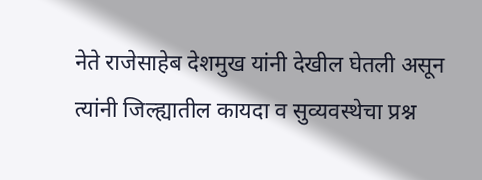नेते राजेसाहेब देशमुख यांनी देखील घेतली असून त्यांनी जिल्ह्यातील कायदा व सुव्यवस्थेचा प्रश्न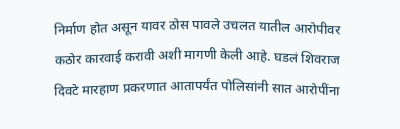निर्माण होत असून यावर ठोस पावले उचलत यातील आरोपीवर कठोर कारवाई करावी अशी मागणी केली आहे. घडलं शिवराज दिवटे मारहाण प्रकरणात आतापर्यंत पोलिसांनी सात आरोपींना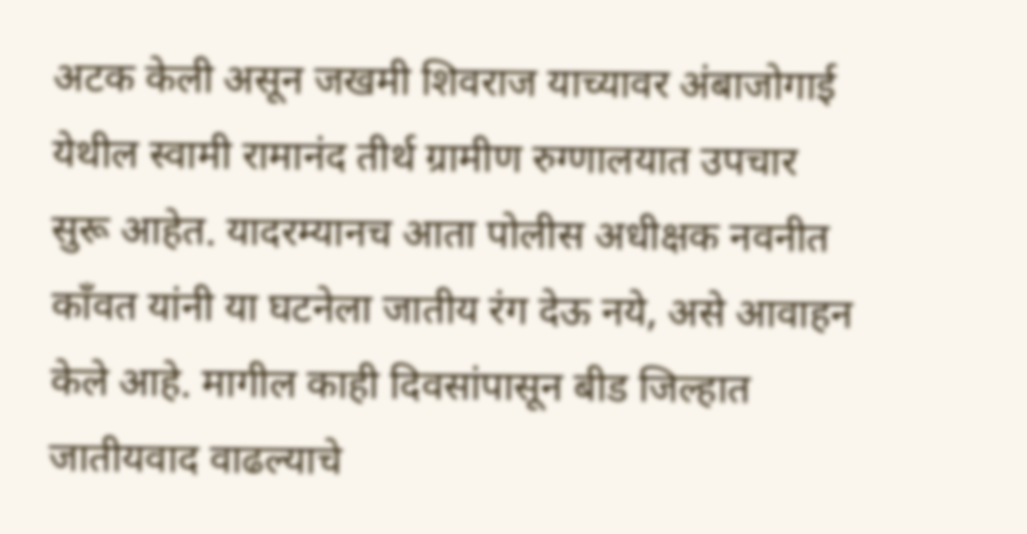अटक केली असून जखमी शिवराज याच्यावर अंबाजोगाई येथील स्वामी रामानंद तीर्थ ग्रामीण रुग्णालयात उपचार सुरू आहेत. यादरम्यानच आता पोलीस अधीक्षक नवनीत काँवत यांनी या घटनेला जातीय रंग देऊ नये, असे आवाहन केले आहे. मागील काही दिवसांपासून बीड जिल्हात जातीयवाद वाढल्याचे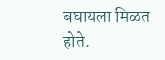बघायला मिळत होते.